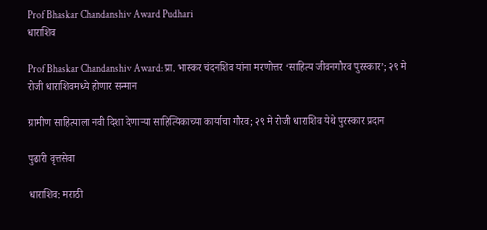Prof Bhaskar Chandanshiv Award Pudhari
धाराशिव

Prof Bhaskar Chandanshiv Award: प्रा. भास्कर चंदनशिव यांना मरणोत्तर ‘साहित्य जीवनगौरव पुरस्कार’; २९ मे रोजी धाराशिवमध्ये होणार सन्मान

ग्रामीण साहित्याला नवी दिशा देणाऱ्या साहित्यिकाच्या कार्याचा गौरव; २९ मे रोजी धाराशिव येथे पुरस्कार प्रदान

पुढारी वृत्तसेवा

धाराशिव: मराठी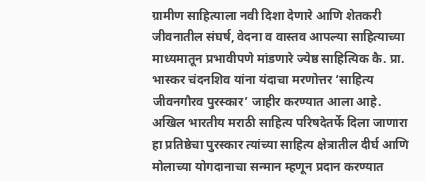ग्रामीण साहित्याला नवी दिशा देणारे आणि शेतकरी जीवनातील संघर्ष, वेदना व वास्तव आपल्या साहित्याच्या माध्यमातून प्रभावीपणे मांडणारे ज्येष्ठ साहित्यिक कै. प्रा. भास्कर चंदनशिव यांना यंदाचा मरणोत्तर ‘साहित्य जीवनगौरव पुरस्कार’ जाहीर करण्यात आला आहे. अखिल भारतीय मराठी साहित्य परिषदेतर्फे दिला जाणारा हा प्रतिष्ठेचा पुरस्कार त्यांच्या साहित्य क्षेत्रातील दीर्घ आणि मोलाच्या योगदानाचा सन्मान म्हणून प्रदान करण्यात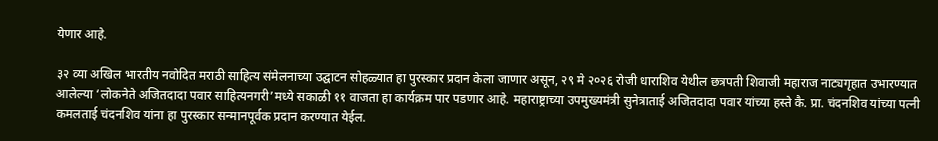येणार आहे.

३२ व्या अखिल भारतीय नवोदित मराठी साहित्य संमेलनाच्या उद्घाटन सोहळ्यात हा पुरस्कार प्रदान केला जाणार असून, २९ मे २०२६ रोजी धाराशिव येथील छत्रपती शिवाजी महाराज नाट्यगृहात उभारण्यात आलेल्या ‘लोकनेते अजितदादा पवार साहित्यनगरी’मध्ये सकाळी ११ वाजता हा कार्यक्रम पार पडणार आहे. महाराष्ट्राच्या उपमुख्यमंत्री सुनेत्राताई अजितदादा पवार यांच्या हस्ते कै. प्रा. चंदनशिव यांच्या पत्नी कमलताई चंदनशिव यांना हा पुरस्कार सन्मानपूर्वक प्रदान करण्यात येईल.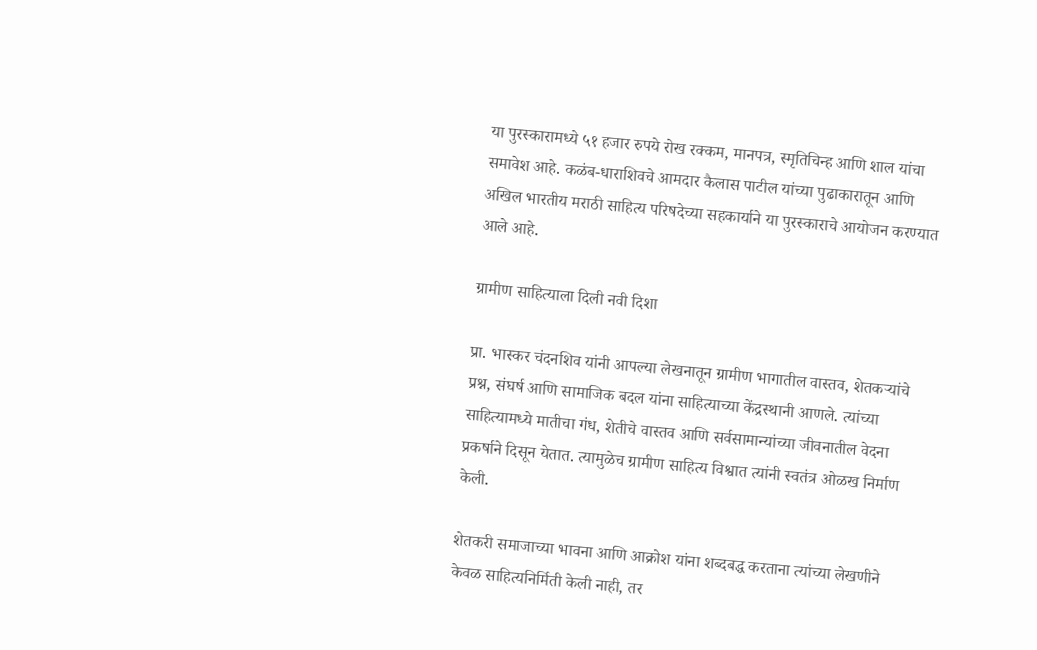या पुरस्कारामध्ये ५१ हजार रुपये रोख रक्कम, मानपत्र, स्मृतिचिन्ह आणि शाल यांचा समावेश आहे. कळंब-धाराशिवचे आमदार कैलास पाटील यांच्या पुढाकारातून आणि अखिल भारतीय मराठी साहित्य परिषदेच्या सहकार्याने या पुरस्काराचे आयोजन करण्यात आले आहे.

ग्रामीण साहित्याला दिली नवी दिशा

प्रा. भास्कर चंदनशिव यांनी आपल्या लेखनातून ग्रामीण भागातील वास्तव, शेतकऱ्यांचे प्रश्न, संघर्ष आणि सामाजिक बदल यांना साहित्याच्या केंद्रस्थानी आणले. त्यांच्या साहित्यामध्ये मातीचा गंध, शेतीचे वास्तव आणि सर्वसामान्यांच्या जीवनातील वेदना प्रकर्षाने दिसून येतात. त्यामुळेच ग्रामीण साहित्य विश्वात त्यांनी स्वतंत्र ओळख निर्माण केली.

शेतकरी समाजाच्या भावना आणि आक्रोश यांना शब्दबद्ध करताना त्यांच्या लेखणीने केवळ साहित्यनिर्मिती केली नाही, तर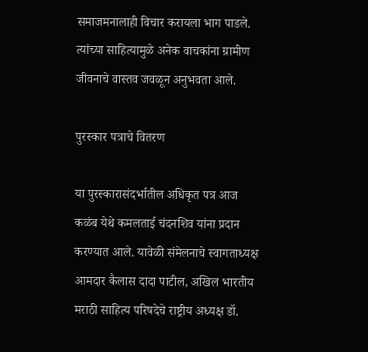समाजमनालाही विचार करायला भाग पाडले. त्यांच्या साहित्यामुळे अनेक वाचकांना ग्रामीण जीवनाचे वास्तव जवळून अनुभवता आले.

पुरस्कार पत्राचे वितरण

या पुरस्कारासंदर्भातील अधिकृत पत्र आज कळंब येथे कमलताई चंदनशिव यांना प्रदान करण्यात आले. यावेळी संमेलनाचे स्वागताध्यक्ष आमदार कैलास दादा पाटील, अखिल भारतीय मराठी साहित्य परिषदेचे राष्ट्रीय अध्यक्ष डॉ.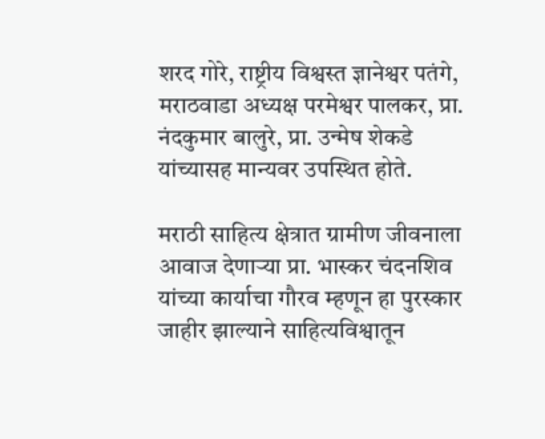शरद गोरे, राष्ट्रीय विश्वस्त ज्ञानेश्वर पतंगे, मराठवाडा अध्यक्ष परमेश्वर पालकर, प्रा. नंदकुमार बालुरे, प्रा. उन्मेष शेकडे यांच्यासह मान्यवर उपस्थित होते.

मराठी साहित्य क्षेत्रात ग्रामीण जीवनाला आवाज देणाऱ्या प्रा. भास्कर चंदनशिव यांच्या कार्याचा गौरव म्हणून हा पुरस्कार जाहीर झाल्याने साहित्यविश्वातून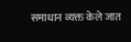समाधान व्यक्त केले जात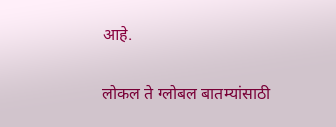आहे.

लोकल ते ग्लोबल बातम्यांसाठी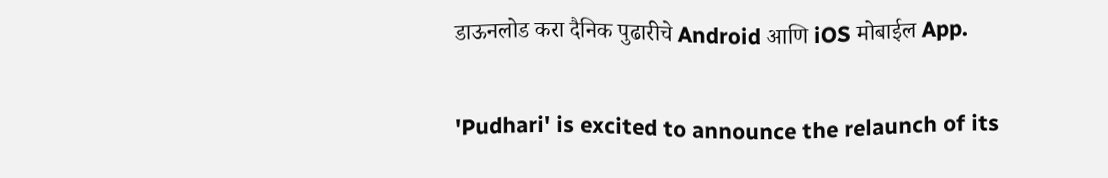डाऊनलोड करा दैनिक पुढारीचे Android आणि iOS मोबाईल App.

'Pudhari' is excited to announce the relaunch of its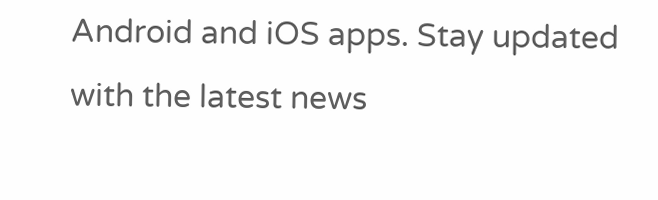Android and iOS apps. Stay updated with the latest news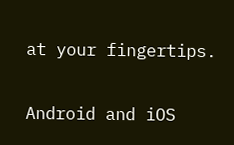at your fingertips.

Android and iOS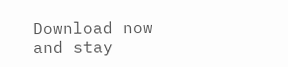Download now and stay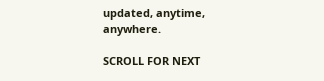updated, anytime, anywhere.

SCROLL FOR NEXT